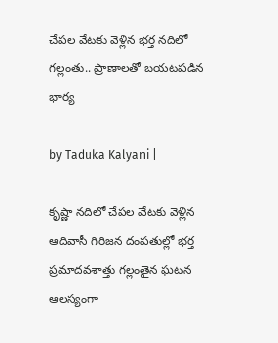చేపల వేటకు వెళ్లిన భర్త నదిలో గల్లంతు.. ప్రాణాలతో బయటపడిన భార్య

by Taduka Kalyani |

కృష్ణా నదిలో చేపల వేటకు వెళ్లిన ఆదివాసీ గిరిజన దంపతుల్లో భర్త ప్రమాదవశాత్తు గల్లంతైన ఘటన ఆలస్యంగా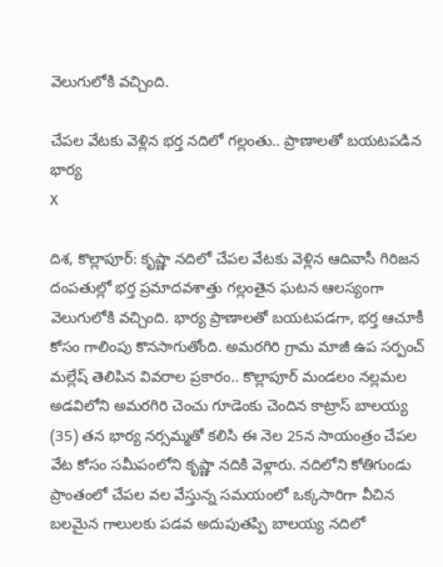వెలుగులోకి వచ్చింది.

చేపల వేటకు వెళ్లిన భర్త నదిలో గల్లంతు.. ప్రాణాలతో బయటపడిన భార్య
X

దిశ, కొల్లాపూర్: కృష్ణా నదిలో చేపల వేటకు వెళ్లిన ఆదివాసీ గిరిజన దంపతుల్లో భర్త ప్రమాదవశాత్తు గల్లంతైన ఘటన ఆలస్యంగా వెలుగులోకి వచ్చింది. భార్య ప్రాణాలతో బయటపడగా, భర్త ఆచూకీ కోసం గాలింపు కొనసాగుతోంది. అమరగిరి గ్రామ మాజీ ఉప సర్పంచ్ మల్లేష్ తెలిపిన వివరాల ప్రకారం.. కొల్లాపూర్ మండలం నల్లమల అడవిలోని అమరగిరి చెంచు గూడెంకు చెందిన కాట్రాస్ బాలయ్య (35) తన భార్య నర్సమ్మతో కలిసి ఈ నెల 25న సాయంత్రం చేపల వేట కోసం సమీపంలోని కృష్ణా నదికి వెళ్లారు. నదిలోని కోతిగుండు ప్రాంతంలో చేపల వల వేస్తున్న సమయంలో ఒక్కసారిగా వీచిన బలమైన గాలులకు పడవ అదుపుతప్పి బాలయ్య నదిలో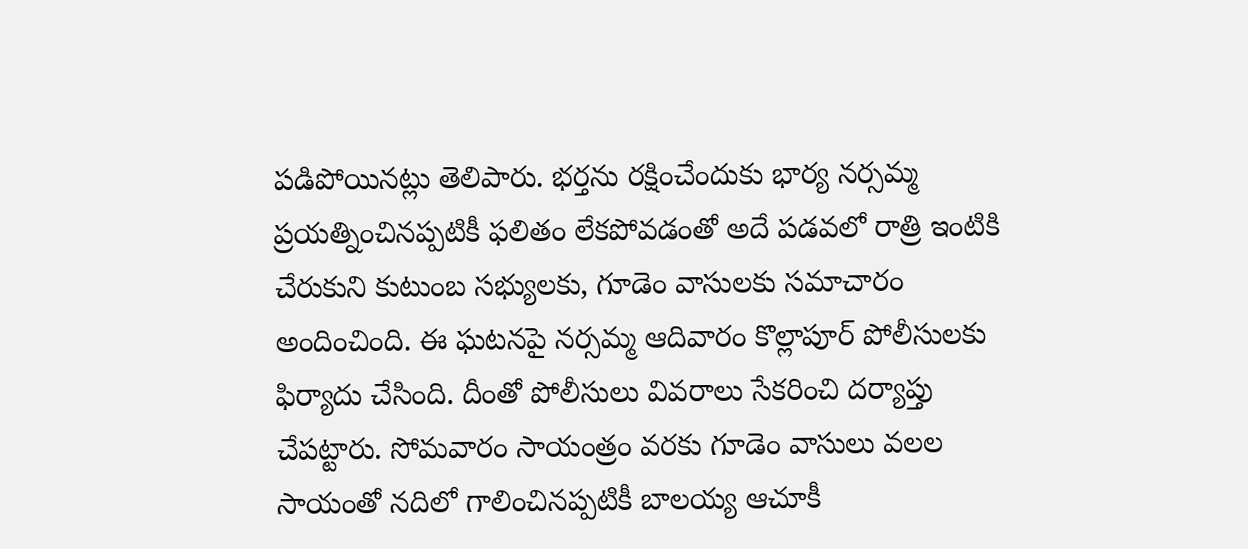పడిపోయినట్లు తెలిపారు. భర్తను రక్షించేందుకు భార్య నర్సమ్మ ప్రయత్నించినప్పటికీ ఫలితం లేకపోవడంతో అదే పడవలో రాత్రి ఇంటికి చేరుకుని కుటుంబ సభ్యులకు, గూడెం వాసులకు సమాచారం అందించింది. ఈ ఘటనపై నర్సమ్మ ఆదివారం కొల్లాపూర్ పోలీసులకు ఫిర్యాదు చేసింది. దీంతో పోలీసులు వివరాలు సేకరించి దర్యాప్తు చేపట్టారు. సోమవారం సాయంత్రం వరకు గూడెం వాసులు వలల సాయంతో నదిలో గాలించినప్పటికీ బాలయ్య ఆచూకీ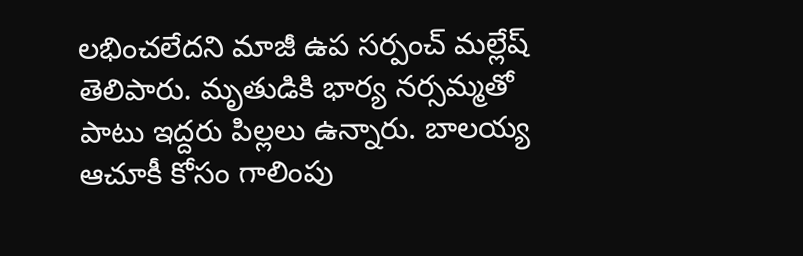లభించలేదని మాజీ ఉప సర్పంచ్ మల్లేష్ తెలిపారు. మృతుడికి భార్య నర్సమ్మతో పాటు ఇద్దరు పిల్లలు ఉన్నారు. బాలయ్య ఆచూకీ కోసం గాలింపు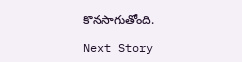కొనసాగుతోంది.

Next Story